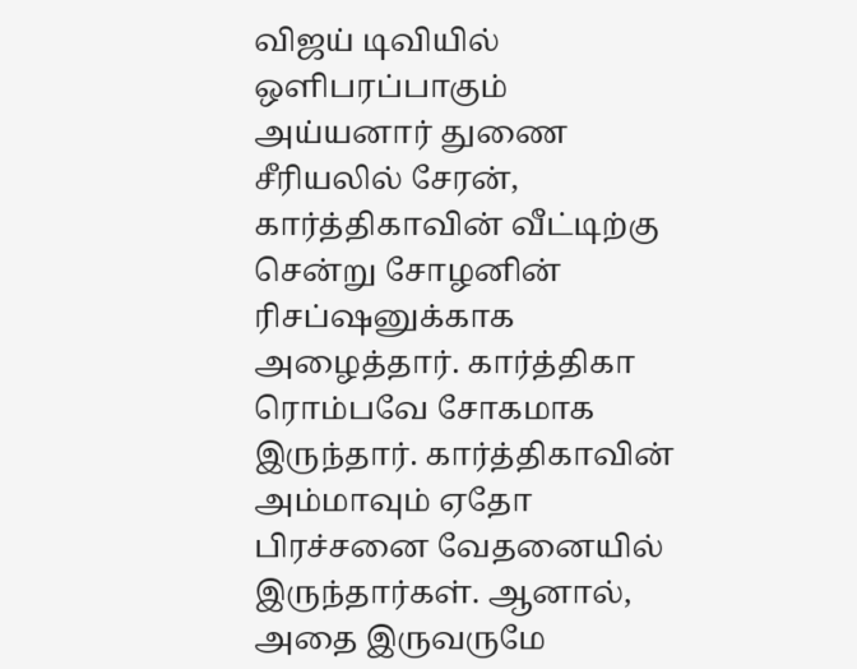விஜய் டிவியில் ஒளிபரப்பாகும் அய்யனார் துணை சீரியலில் சேரன், கார்த்திகாவின் வீட்டிற்கு சென்று சோழனின் ரிசப்ஷனுக்காக அழைத்தார். கார்த்திகா ரொம்பவே சோகமாக இருந்தார். கார்த்திகாவின் அம்மாவும் ஏதோ பிரச்சனை வேதனையில் இருந்தார்கள். ஆனால், அதை இருவருமே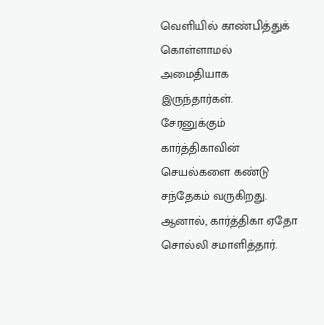வெளியில் காண்பித்துக் கொள்ளாமல் அமைதியாக இருந்தார்கள். சேரனுக்கும் கார்த்திகாவின் செயல்களை கண்டு சந்தேகம் வருகிறது. ஆனால், கார்த்திகா ஏதோ சொல்லி சமாளித்தார்.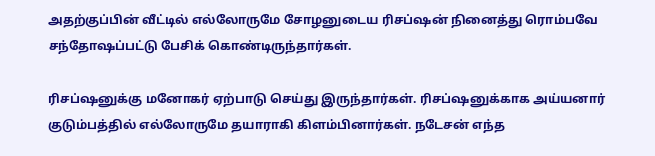அதற்குப்பின் வீட்டில் எல்லோருமே சோழனுடைய ரிசப்ஷன் நினைத்து ரொம்பவே சந்தோஷப்பட்டு பேசிக் கொண்டிருந்தார்கள்.

ரிசப்ஷனுக்கு மனோகர் ஏற்பாடு செய்து இருந்தார்கள். ரிசப்ஷனுக்காக அய்யனார் குடும்பத்தில் எல்லோருமே தயாராகி கிளம்பினார்கள். நடேசன் எந்த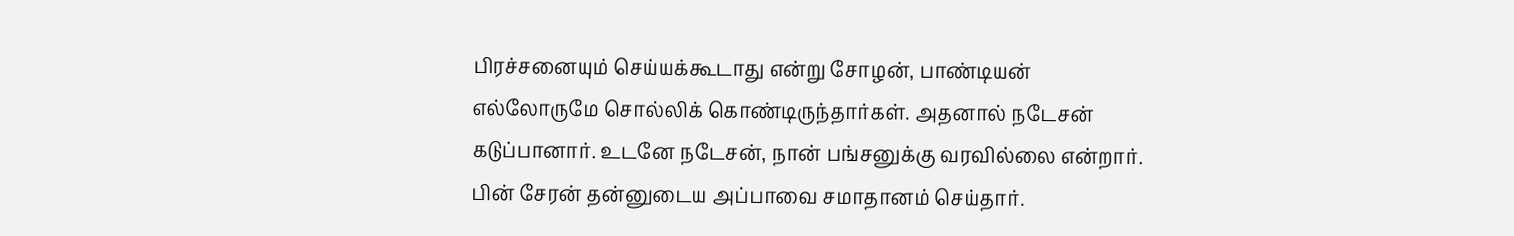பிரச்சனையும் செய்யக்கூடாது என்று சோழன், பாண்டியன் எல்லோருமே சொல்லிக் கொண்டிருந்தார்கள். அதனால் நடேசன் கடுப்பானார். உடனே நடேசன், நான் பங்சனுக்கு வரவில்லை என்றார். பின் சேரன் தன்னுடைய அப்பாவை சமாதானம் செய்தார்.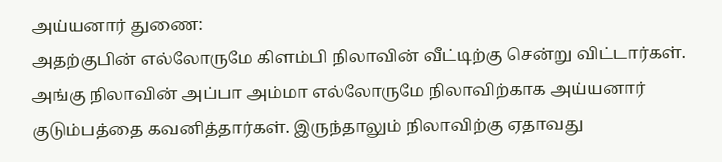அய்யனார் துணை:
அதற்குபின் எல்லோருமே கிளம்பி நிலாவின் வீட்டிற்கு சென்று விட்டார்கள். அங்கு நிலாவின் அப்பா அம்மா எல்லோருமே நிலாவிற்காக அய்யனார் குடும்பத்தை கவனித்தார்கள். இருந்தாலும் நிலாவிற்கு ஏதாவது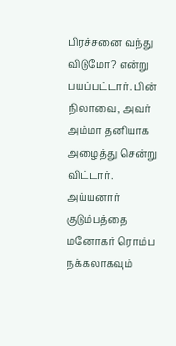பிரச்சனை வந்து விடுமோ? என்று பயப்பட்டார். பின் நிலாவை, அவர் அம்மா தனியாக அழைத்து சென்று விட்டார். அய்யனார் குடும்பத்தை மனோகர் ரொம்ப நக்கலாகவும்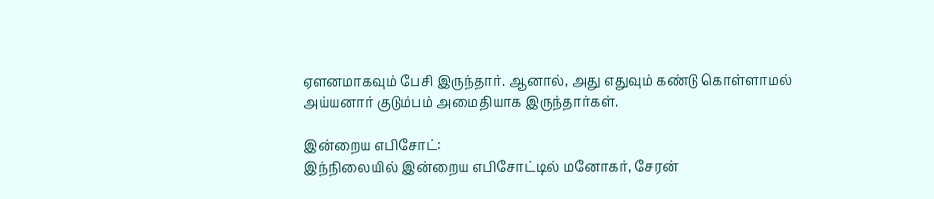ஏளனமாகவும் பேசி இருந்தார். ஆனால், அது எதுவும் கண்டு கொள்ளாமல் அய்யனார் குடும்பம் அமைதியாக இருந்தார்கள்.

இன்றைய எபிசோட்:
இந்நிலையில் இன்றைய எபிசோட்டில் மனோகர், சேரன்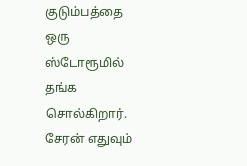குடும்பத்தை ஒரு ஸ்டோரூமில் தங்க சொல்கிறார். சேரன் எதுவும்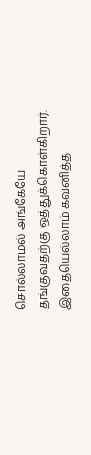சொல்லாமல் அங்கேயே தங்குவதற்கு ஒத்துக்கொள்கிறார். இதையெல்லாம் கவனித்த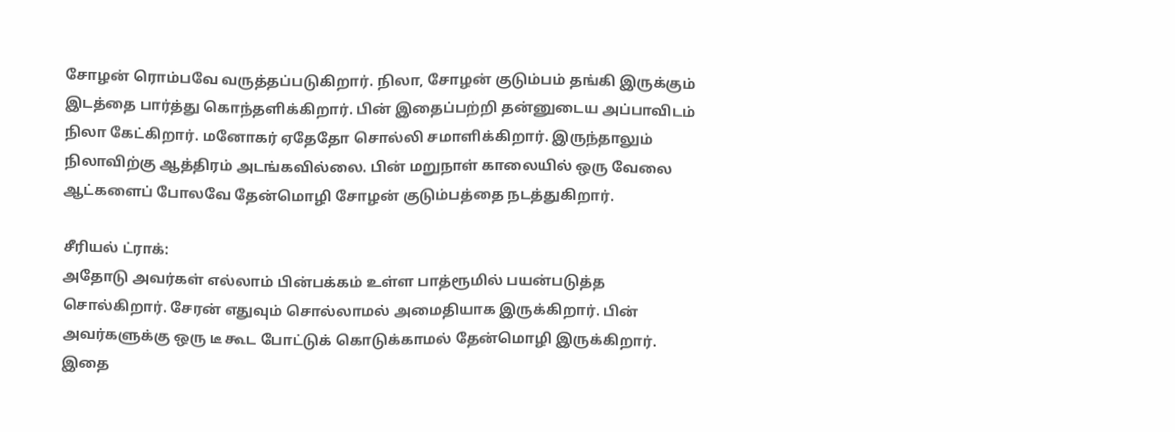சோழன் ரொம்பவே வருத்தப்படுகிறார். நிலா, சோழன் குடும்பம் தங்கி இருக்கும் இடத்தை பார்த்து கொந்தளிக்கிறார். பின் இதைப்பற்றி தன்னுடைய அப்பாவிடம் நிலா கேட்கிறார். மனோகர் ஏதேதோ சொல்லி சமாளிக்கிறார். இருந்தாலும் நிலாவிற்கு ஆத்திரம் அடங்கவில்லை. பின் மறுநாள் காலையில் ஒரு வேலை ஆட்களைப் போலவே தேன்மொழி சோழன் குடும்பத்தை நடத்துகிறார்.

சீரியல் ட்ராக்:
அதோடு அவர்கள் எல்லாம் பின்பக்கம் உள்ள பாத்ரூமில் பயன்படுத்த சொல்கிறார். சேரன் எதுவும் சொல்லாமல் அமைதியாக இருக்கிறார். பின் அவர்களுக்கு ஒரு டீ கூட போட்டுக் கொடுக்காமல் தேன்மொழி இருக்கிறார். இதை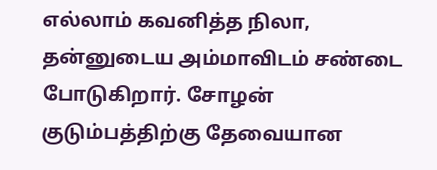எல்லாம் கவனித்த நிலா, தன்னுடைய அம்மாவிடம் சண்டை போடுகிறார். சோழன் குடும்பத்திற்கு தேவையான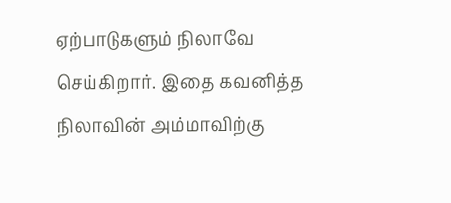ஏற்பாடுகளும் நிலாவே செய்கிறார். இதை கவனித்த நிலாவின் அம்மாவிற்கு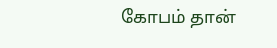கோபம் தான்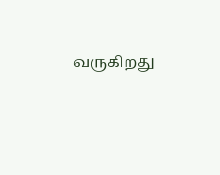வருகிறது